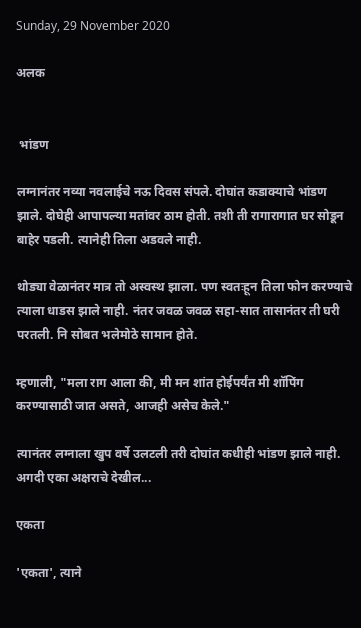Sunday, 29 November 2020

अलक


 भांडण

लग्नानंतर नव्या नवलाईचे नऊ दिवस संपले. दोघांत कडाक्याचे भांडण झाले. दोघेही आपापल्या मतांवर ठाम होती. तशी ती रागारागात घर सोडून बाहेर पडली. त्यानेही तिला अडवले नाही.

थोड्या वेळानंतर मात्र तो अस्वस्थ झाला. पण स्वतःहून तिला फोन करण्याचे त्याला धाडस झाले नाही. नंतर जवळ जवळ सहा-सात तासानंतर ती घरी परतली. नि सोबत भलेमोठे सामान होते.

म्हणाली, "मला राग आला की, मी मन शांत होईपर्यंत मी शॉपिंग करण्यासाठी जात असते, आजही असेच केले."

त्यानंतर लग्नाला खुप वर्षे उलटली तरी दोघांत कधीही भांडण झाले नाही. अगदी एका अक्षराचे देखील...

एकता

'एकता', त्याने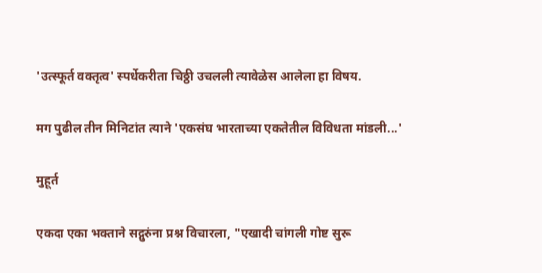'उत्स्फूर्त वक्तृत्व' स्पर्धेकरीता चिठ्ठी उचलली त्यावेळेस आलेला हा विषय.

मग पुढील तीन मिनिटांत त्याने 'एकसंघ भारताच्या एकतेतील विविधता मांडली...'

मुहूर्त

एकदा एका भक्ताने सद्गुरुंना प्रश्न विचारला, "एखादी चांगली गोष्ट सुरू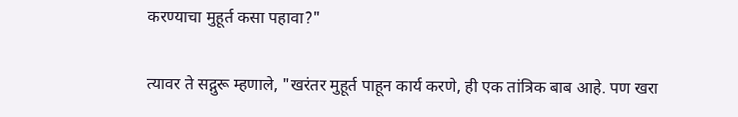करण्याचा मुहूर्त कसा पहावा?"

त्यावर ते सद्गुरू म्हणाले, "खरंतर मुहूर्त पाहून कार्य करणे, ही एक तांत्रिक बाब आहे. पण खरा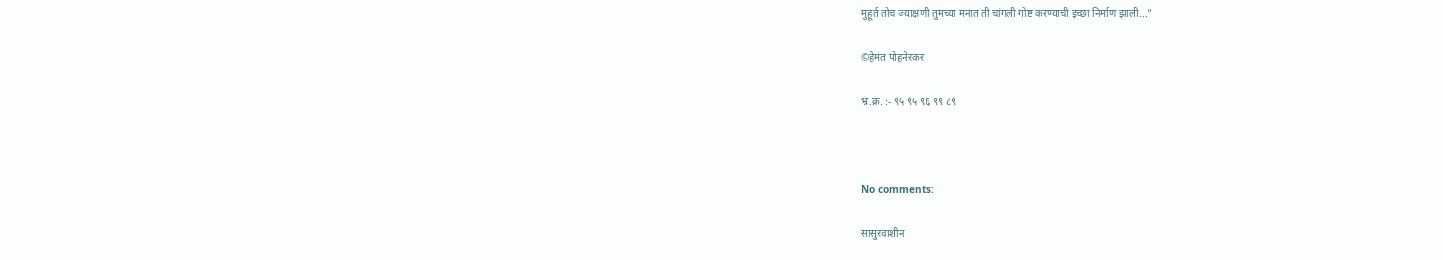मुहूर्त तोच ज्याक्षणी तुमच्या मनात ती चांगली गोष्ट करण्याची इच्छा निर्माण झाली..."

©हेमंत पोहनेरकर

भ्र.क्र. :- ९५ ९५ ९६ ९९ ८९



No comments:

सासुरवाशीन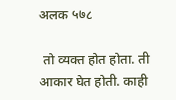अलक ५७८

 तो व्यक्त होत होता. ती आकार घेत होती. काही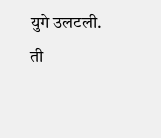युगे उलटली.  ती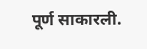पूर्ण साकारली.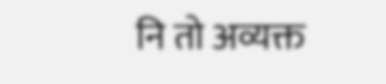नि तो अव्यक्त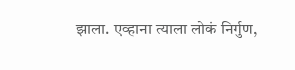झाला. एव्हाना त्याला लोकं निर्गुण,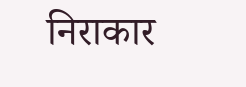निराकार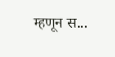म्हणून स...